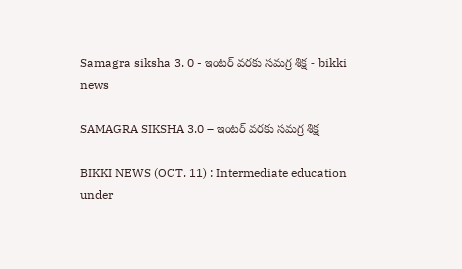Samagra siksha 3. 0 - ఇంటర్ వరకు సమగ్ర శిక్ష - bikki news

SAMAGRA SIKSHA 3.0 – ఇంటర్ వరకు సమగ్ర శిక్ష

BIKKI NEWS (OCT. 11) : Intermediate education under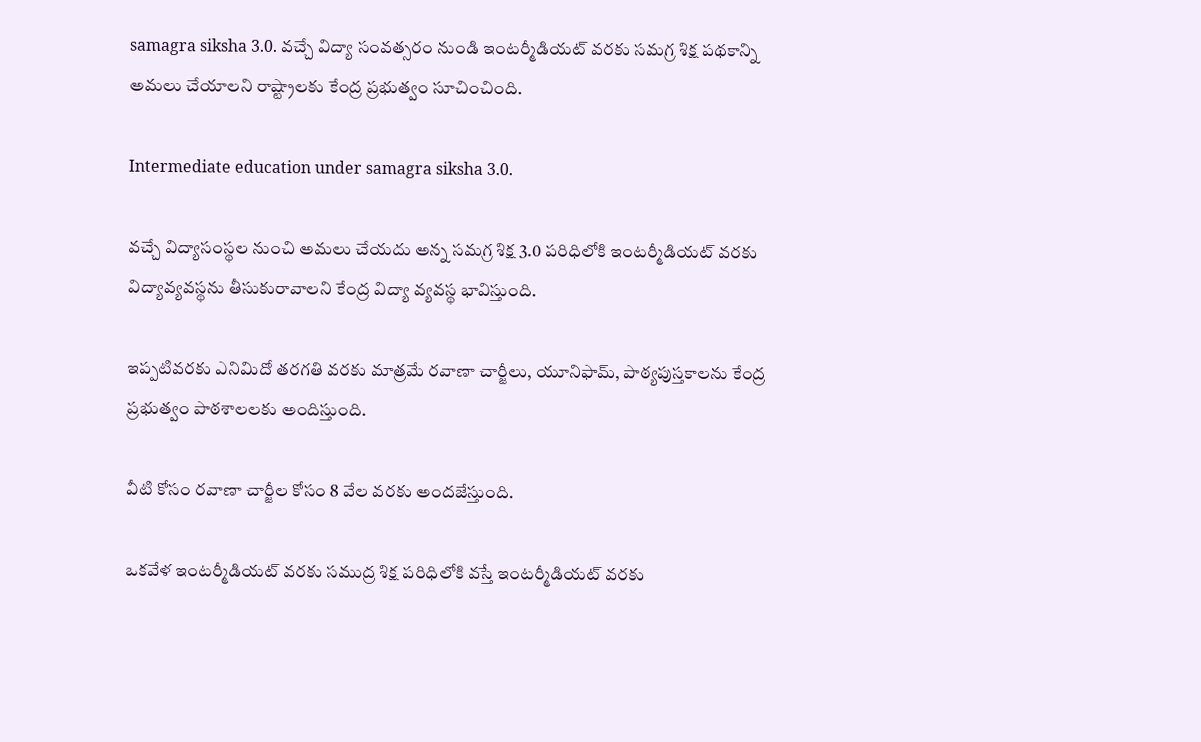samagra siksha 3.0. వచ్చే విద్యా సంవత్సరం నుండి ఇంటర్మీడియట్ వరకు సమగ్ర శిక్ష పథకాన్ని అమలు చేయాలని రాష్ట్రాలకు కేంద్ర ప్రభుత్వం సూచించింది.

Intermediate education under samagra siksha 3.0.

వచ్చే విద్యాసంస్థల నుంచి అమలు చేయదు అన్న సమగ్ర శిక్ష 3.0 పరిధిలోకి ఇంటర్మీడియట్ వరకు విద్యావ్యవస్థను తీసుకురావాలని కేంద్ర విద్యా వ్యవస్థ భావిస్తుంది.

ఇప్పటివరకు ఎనిమిదో తరగతి వరకు మాత్రమే రవాణా చార్జీలు, యూనిఫామ్, పాఠ్యపుస్తకాలను కేంద్ర ప్రభుత్వం పాఠశాలలకు అందిస్తుంది.

వీటి కోసం రవాణా చార్జీల కోసం 8 వేల వరకు అందజేస్తుంది.

ఒకవేళ ఇంటర్మీడియట్ వరకు సముద్ర శిక్ష పరిధిలోకి వస్తే ఇంటర్మీడియట్ వరకు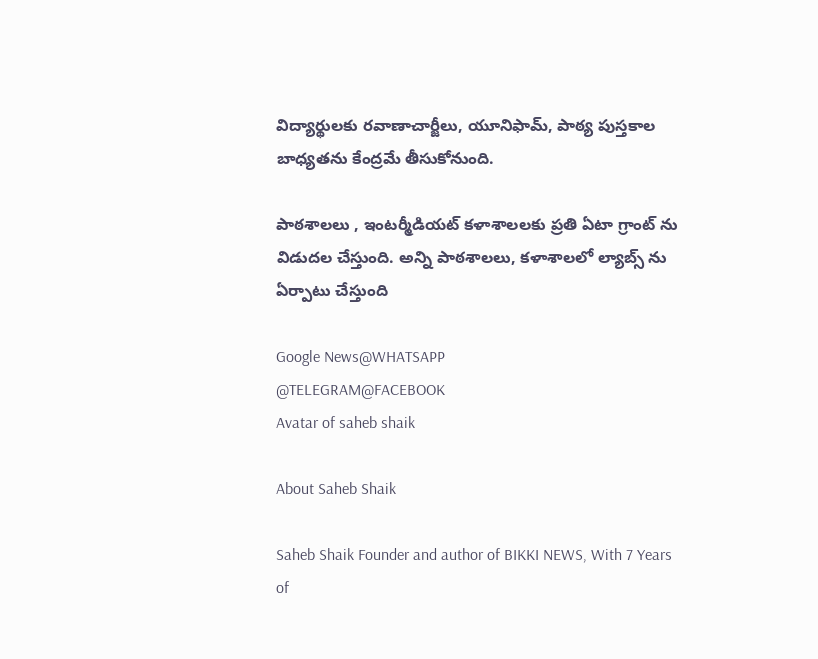విద్యార్థులకు రవాణాచార్జీలు, యూనిఫామ్, పాఠ్య పుస్తకాల బాధ్యతను కేంద్రమే తీసుకోనుంది.

పాఠశాలలు , ఇంటర్మీడియట్ కళాశాలలకు ప్రతి ఏటా గ్రాంట్ ను విడుదల చేస్తుంది. అన్ని పాఠశాలలు, కళాశాలలో ల్యాబ్స్ ను ఏర్పాటు చేస్తుంది

Google News@WHATSAPP
@TELEGRAM@FACEBOOK
Avatar of saheb shaik

About Saheb Shaik

Saheb Shaik Founder and author of BIKKI NEWS, With 7 Years of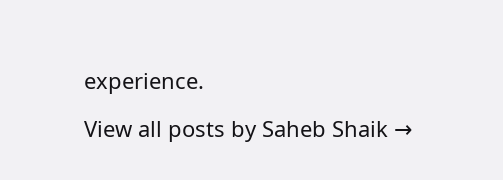experience.

View all posts by Saheb Shaik →